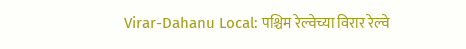Virar-Dahanu Local: पश्चिम रेल्वेच्या विरार रेल्वे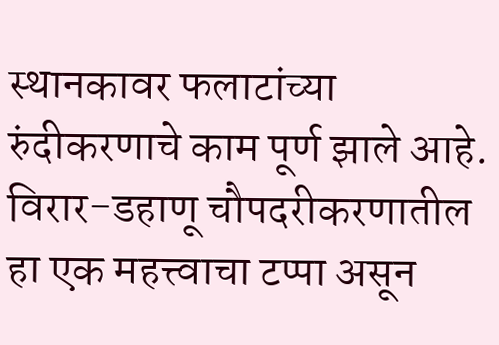स्थानकावर फलाटांच्या रुंदीकरणाचे काम पूर्ण झाले आहे. विरार-डहाणू चौपदरीकरणातील हा एक महत्त्वाचा टप्पा असून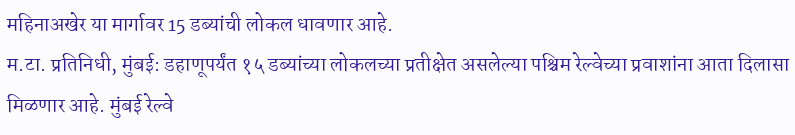महिनाअखेर या मार्गावर 15 डब्यांची लोकल धावणार आहे.
म.टा. प्रतिनिधी, मुंबई: डहाणूपर्यंत १५ डब्यांच्या लोकलच्या प्रतीक्षेत असलेल्या पश्चिम रेल्वेच्या प्रवाशांना आता दिलासा मिळणार आहे. मुंबई रेल्वे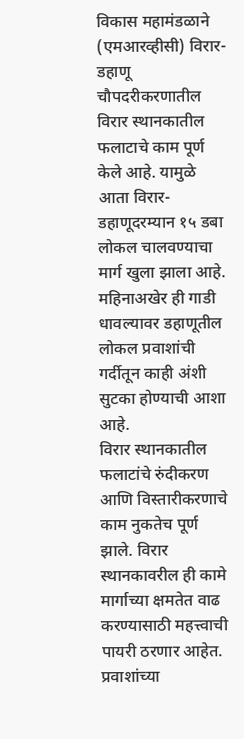विकास महामंडळाने (एमआरव्हीसी) विरार-डहाणू चौपदरीकरणातील विरार स्थानकातील फलाटाचे काम पूर्ण केले आहे. यामुळे आता विरार-डहाणूदरम्यान १५ डबा लोकल चालवण्याचा मार्ग खुला झाला आहे. महिनाअखेर ही गाडी धावल्यावर डहाणूतील लोकल प्रवाशांची गर्दीतून काही अंशी सुटका होण्याची आशा आहे.
विरार स्थानकातील फलाटांचे रुंदीकरण आणि विस्तारीकरणाचे काम नुकतेच पूर्ण झाले. विरार स्थानकावरील ही कामे मार्गाच्या क्षमतेत वाढ करण्यासाठी महत्त्वाची पायरी ठरणार आहेत. प्रवाशांच्या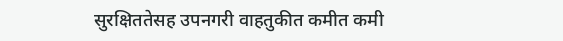सुरक्षिततेसह उपनगरी वाहतुकीत कमीत कमी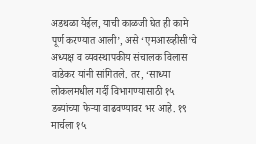अडथळा येईल, याची काळजी घेत ही कामे पूर्ण करण्यात आली’, असे ‘एमआरव्हीसी’चे अध्यक्ष व व्यवस्थापकीय संचालक विलास वाडेकर यांनी सांगितले. तर, ‘साध्या लोकलमधील गर्दी विभागण्यासाठी १५ डब्यांच्या फेऱ्या वाढवण्यावर भर आहे. १९ मार्चला १५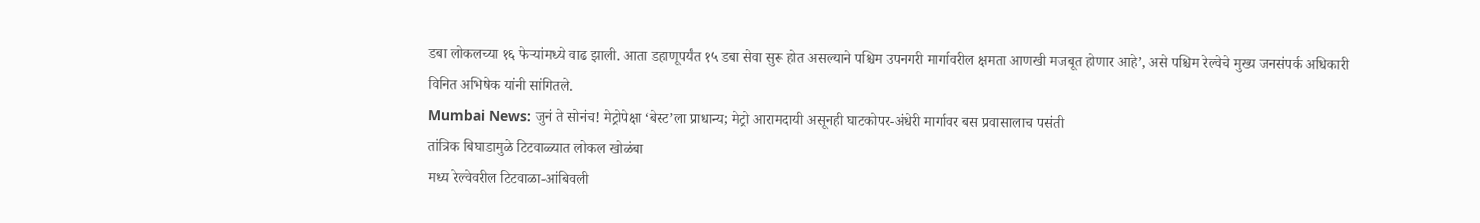डबा लोकलच्या १६ फेऱ्यांमध्ये वाढ झाली. आता डहाणूपर्यंत १५ डबा सेवा सुरू होत असल्याने पश्चिम उपनगरी मार्गावरील क्षमता आणखी मजबूत होणार आहे’, असे पश्चिम रेल्वेचे मुख्य जनसंपर्क अधिकारी विनित अभिषेक यांनी सांगितले.
Mumbai News: जुनं ते सोनंच! मेट्रोपेक्षा ‘बेस्ट’ला प्राधान्य; मेट्रो आरामदायी असूनही घाटकोपर-अंधेरी मार्गावर बस प्रवासालाच पसंती
तांत्रिक बिघाडामुळे टिटवाळ्यात लोकल खोळंबा
मध्य रेल्वेवरील टिटवाळा-आंबिवली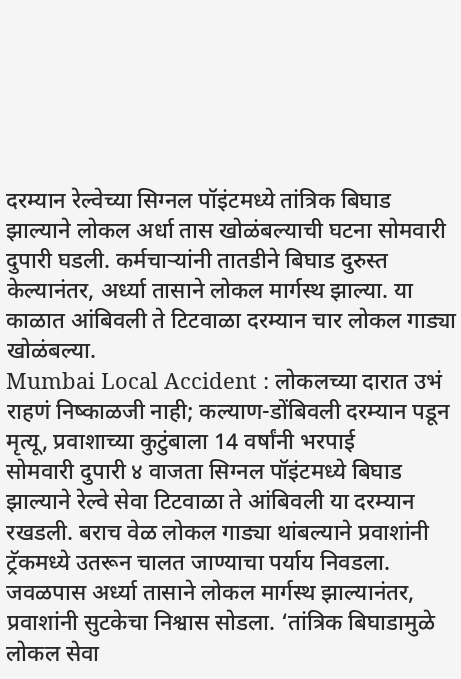दरम्यान रेल्वेच्या सिग्नल पॉइंटमध्ये तांत्रिक बिघाड झाल्याने लोकल अर्धा तास खोळंबल्याची घटना सोमवारी दुपारी घडली. कर्मचाऱ्यांनी तातडीने बिघाड दुरुस्त केल्यानंतर, अर्ध्या तासाने लोकल मार्गस्थ झाल्या. या काळात आंबिवली ते टिटवाळा दरम्यान चार लोकल गाड्या खोळंबल्या.
Mumbai Local Accident : लोकलच्या दारात उभं राहणं निष्काळजी नाही; कल्याण-डोंबिवली दरम्यान पडून मृत्यू, प्रवाशाच्या कुटुंबाला 14 वर्षांनी भरपाई
सोमवारी दुपारी ४ वाजता सिग्नल पॉइंटमध्ये बिघाड झाल्याने रेल्वे सेवा टिटवाळा ते आंबिवली या दरम्यान रखडली. बराच वेळ लोकल गाड्या थांबल्याने प्रवाशांनी ट्रॅकमध्ये उतरून चालत जाण्याचा पर्याय निवडला. जवळपास अर्ध्या तासाने लोकल मार्गस्थ झाल्यानंतर, प्रवाशांनी सुटकेचा निश्वास सोडला. ‘तांत्रिक बिघाडामुळे लोकल सेवा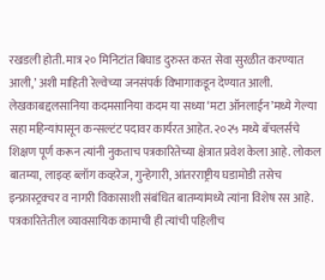रखडली होती. मात्र २० मिनिटांत बिघाड दुरुस्त करत सेवा सुरळीत करण्यात आली,’ अशी माहिती रेल्वेच्या जनसंपर्क विभागाकडून देण्यात आली.
लेखकाबद्दलसानिया कदमसानिया कदम या सध्या ‘मटा ऑनलाईन’मध्ये गेल्या सहा महिन्यांपासून कन्सल्टंट पदावर कार्यरत आहेत. २०२५ मध्ये बॅचलर्सचे शिक्षण पूर्ण करून त्यांनी नुकताच पत्रकारितेच्या क्षेत्रात प्रवेश केला आहे. लोकल बातम्या, लाइव्ह ब्लॉग कव्हरेज, गुन्हेगारी, आंतरराष्ट्रीय घडामोडी तसेच इन्फ्रास्ट्रक्चर व नागरी विकासाशी संबंधित बातम्यांमध्ये त्यांना विशेष रस आहे.
पत्रकारितेतील व्यावसायिक कामाची ही त्यांची पहिलीच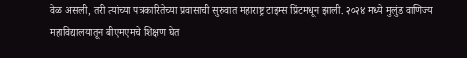वेळ असली, तरी त्यांच्या पत्रकारितेच्या प्रवासाची सुरुवात महाराष्ट्र टाइम्स प्रिंटमधून झाली. २०२४ मध्ये मुलुंड वाणिज्य महाविद्यालयातून बीएमएमचे शिक्षण घेत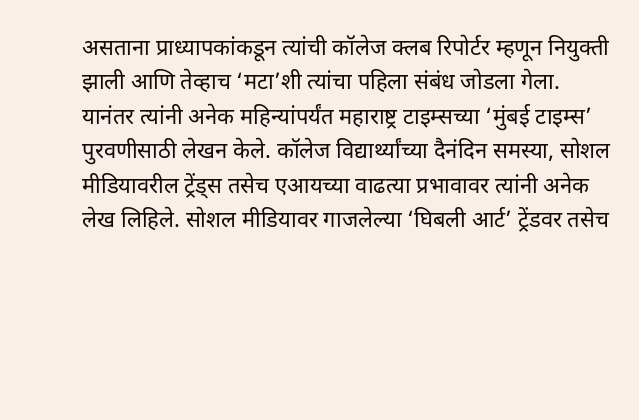असताना प्राध्यापकांकडून त्यांची कॉलेज क्लब रिपोर्टर म्हणून नियुक्ती झाली आणि तेव्हाच ‘मटा’शी त्यांचा पहिला संबंध जोडला गेला.
यानंतर त्यांनी अनेक महिन्यांपर्यंत महाराष्ट्र टाइम्सच्या ‘मुंबई टाइम्स’ पुरवणीसाठी लेखन केले. कॉलेज विद्यार्थ्यांच्या दैनंदिन समस्या, सोशल मीडियावरील ट्रेंड्स तसेच एआयच्या वाढत्या प्रभावावर त्यांनी अनेक लेख लिहिले. सोशल मीडियावर गाजलेल्या ‘घिबली आर्ट’ ट्रेंडवर तसेच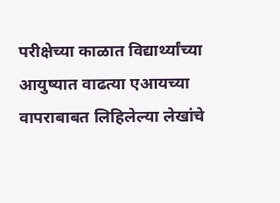परीक्षेच्या काळात विद्यार्थ्यांच्या आयुष्यात वाढत्या एआयच्या वापराबाबत लिहिलेल्या लेखांचे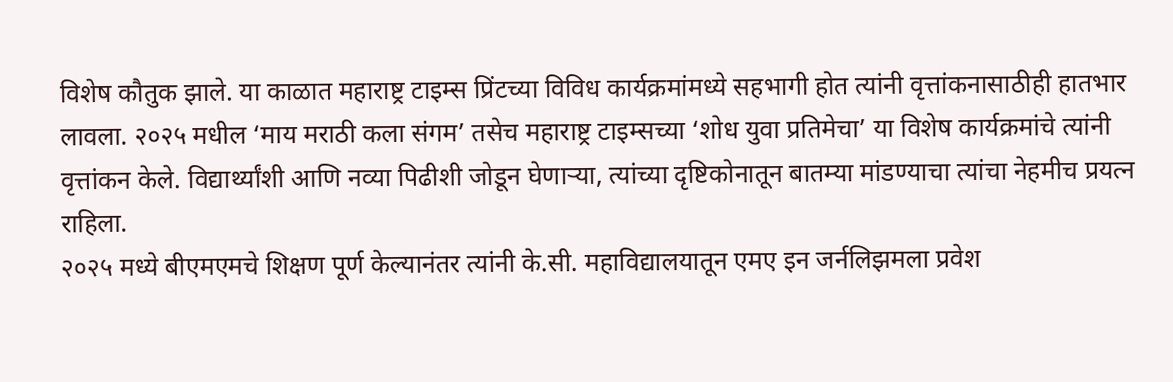विशेष कौतुक झाले. या काळात महाराष्ट्र टाइम्स प्रिंटच्या विविध कार्यक्रमांमध्ये सहभागी होत त्यांनी वृत्तांकनासाठीही हातभार लावला. २०२५ मधील ‘माय मराठी कला संगम’ तसेच महाराष्ट्र टाइम्सच्या ‘शोध युवा प्रतिमेचा’ या विशेष कार्यक्रमांचे त्यांनी वृत्तांकन केले. विद्यार्थ्यांशी आणि नव्या पिढीशी जोडून घेणाऱ्या, त्यांच्या दृष्टिकोनातून बातम्या मांडण्याचा त्यांचा नेहमीच प्रयत्न राहिला.
२०२५ मध्ये बीएमएमचे शिक्षण पूर्ण केल्यानंतर त्यांनी के.सी. महाविद्यालयातून एमए इन जर्नलिझमला प्रवेश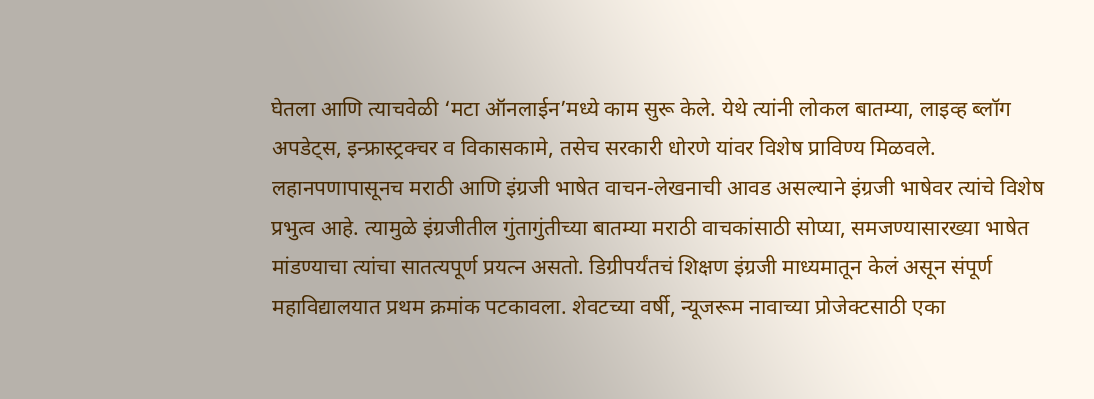घेतला आणि त्याचवेळी ‘मटा ऑनलाईन’मध्ये काम सुरू केले. येथे त्यांनी लोकल बातम्या, लाइव्ह ब्लॉग अपडेट्स, इन्फ्रास्ट्रक्चर व विकासकामे, तसेच सरकारी धोरणे यांवर विशेष प्राविण्य मिळवले.
लहानपणापासूनच मराठी आणि इंग्रजी भाषेत वाचन-लेखनाची आवड असल्याने इंग्रजी भाषेवर त्यांचे विशेष प्रभुत्व आहे. त्यामुळे इंग्रजीतील गुंतागुंतीच्या बातम्या मराठी वाचकांसाठी सोप्या, समजण्यासारख्या भाषेत मांडण्याचा त्यांचा सातत्यपूर्ण प्रयत्न असतो. डिग्रीपर्यंतचं शिक्षण इंग्रजी माध्यमातून केलं असून संपूर्ण महाविद्यालयात प्रथम क्रमांक पटकावला. शेवटच्या वर्षी, न्यूजरूम नावाच्या प्रोजेक्टसाठी एका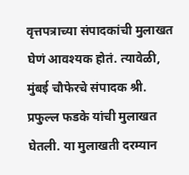वृत्तपत्राच्या संपादकांची मुलाखत घेणं आवश्यक होतं. त्यावेळी, मुंबई चौफेरचे संपादक श्री. प्रफुल्ल फडके यांची मुलाखत घेतली. या मुलाखती दरम्यान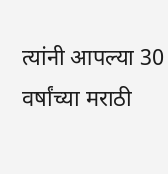त्यांनी आपल्या 30 वर्षांच्या मराठी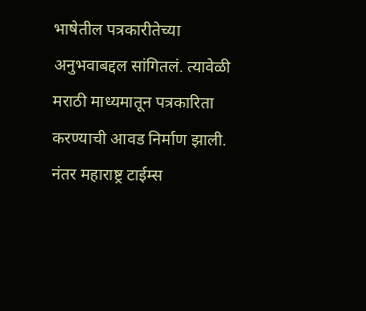भाषेतील पत्रकारीतेच्या अनुभवाबद्दल सांगितलं. त्यावेळी मराठी माध्यमातून पत्रकारिता करण्याची आवड निर्माण झाली. नंतर महाराष्ट्र टाईम्स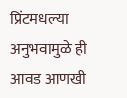प्रिंटमधल्या अनुभवामुळे ही आवड आणखी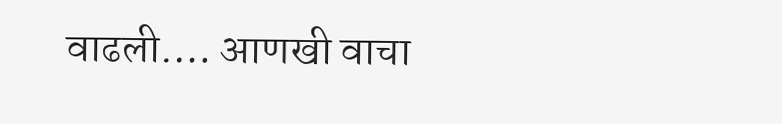वाढली.… आणखी वाचा